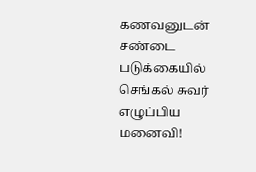கணவனுடன் சண்டை படுக்கையில் செங்கல் சுவர் எழுப்பிய மனைவி!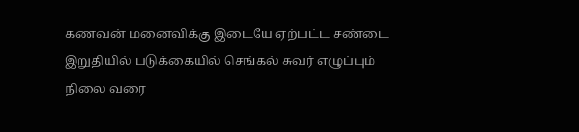கணவன் மனைவிக்கு இடையே ஏற்பட்ட சண்டை இறுதியில் படுக்கையில் செங்கல் சுவர் எழுப்பும் நிலை வரை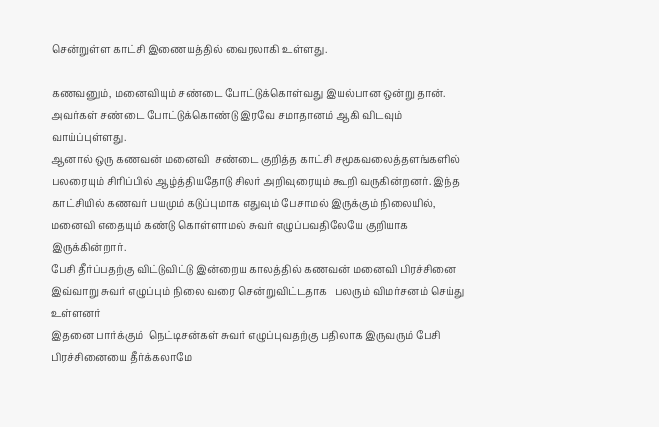சென்றுள்ள காட்சி இணையத்தில் வைரலாகி உள்ளது.

கணவனும், மனைவியும் சண்டை போட்டுக்கொள்வது இயல்பான ஒன்று தான். அவர்கள் சண்டை போட்டுக்கொண்டு இரவே சமாதானம் ஆகி விடவும் வாய்ப்புள்ளது.
ஆனால் ஒரு கணவன் மனைவி  சண்டை குறித்த காட்சி சமூகவலைத்தளங்களில் பலரையும் சிரிப்பில் ஆழ்த்தியதோடு சிலர் அறிவுரையும் கூறி வருகின்றனர். இந்த காட்சியில் கணவர் பயமும் கடுப்புமாக எதுவும் பேசாமல் இருக்கும் நிலையில், மனைவி எதையும் கண்டு கொள்ளாமல் சுவர் எழுப்பவதிலேயே குறியாக இருக்கின்றார்.
பேசி தீர்ப்பதற்கு விட்டுவிட்டு இன்றைய காலத்தில் கணவன் மனைவி பிரச்சினை இவ்வாறு சுவர் எழுப்பும் நிலை வரை சென்றுவிட்டதாக   பலரும் விமர்சனம் செய்து  உள்ளனர்
இதனை பார்க்கும்  நெட்டிசன்கள் சுவர் எழுப்புவதற்கு பதிலாக இருவரும் பேசி பிரச்சினையை தீர்க்கலாமே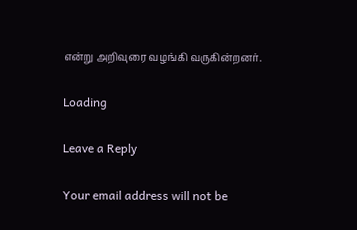என்று அறிவுரை வழங்கி வருகின்றனர்.

Loading

Leave a Reply

Your email address will not be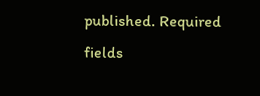published. Required fields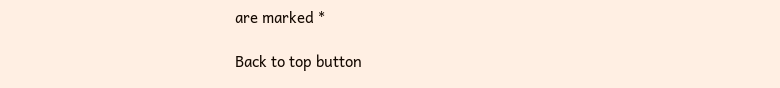are marked *

Back to top button